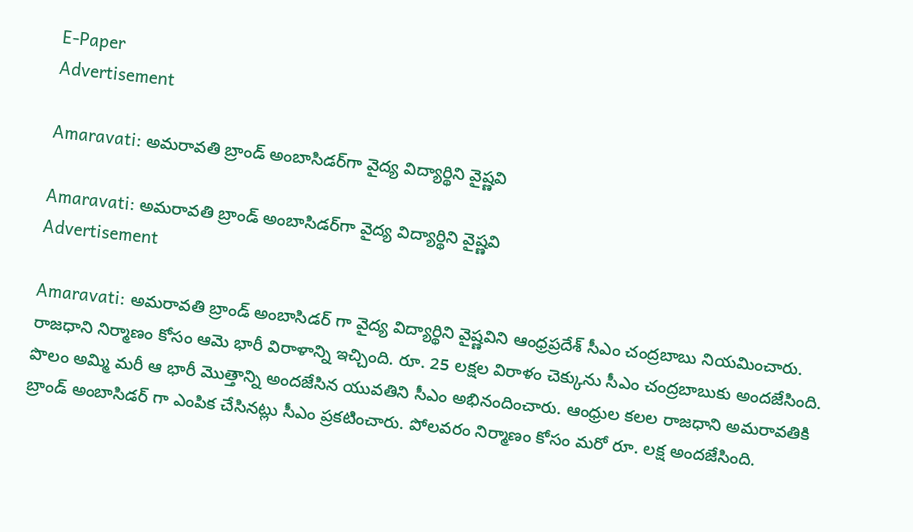E-Paper
Advertisement

Amaravati: అమరావతి బ్రాండ్ అంబాసిడర్‌గా వైద్య విద్యార్థిని వైష్ణవి

Amaravati: అమరావతి బ్రాండ్ అంబాసిడర్‌గా వైద్య విద్యార్థిని వైష్ణవి
Advertisement

Amaravati: అమరావతి బ్రాండ్ అంబాసిడర్ గా వైద్య విద్యార్థిని వైష్ణవిని ఆంధ్రప్రదేశ్ సీఎం చంద్రబాబు నియమించారు. రాజధాని నిర్మాణం కోసం ఆమె భారీ విరాళాన్ని ఇచ్చింది. రూ. 25 లక్షల విరాళం చెక్కును సీఎం చంద్రబాబుకు అందజేసింది. పొలం అమ్మి మరీ ఆ భారీ మొత్తాన్ని అందజేసిన యువతిని సీఎం అభినందించారు. ఆంధ్రుల కలల రాజధాని అమరావతికి బ్రాండ్ అంబాసిడర్ గా ఎంపిక చేసినట్లు సీఎం ప్రకటించారు. పోలవరం నిర్మాణం కోసం మరో రూ. లక్ష అందజేసింది.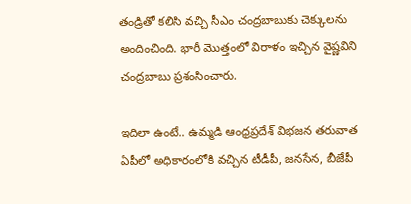తండ్రితో కలిసి వచ్చి సీఎం చంద్రబాబుకు చెక్కులను అందించింది. భారీ మొత్తంలో విరాళం ఇచ్చిన వైష్ణవిని చంద్రబాబు ప్రశంసించారు.

ఇదిలా ఉంటే.. ఉమ్మడి ఆంధ్రప్రదేశ్ విభజన తరువాత ఏపీలో అధికారంలోకి వచ్చిన టీడీపీ, జనసేన, బీజేపీ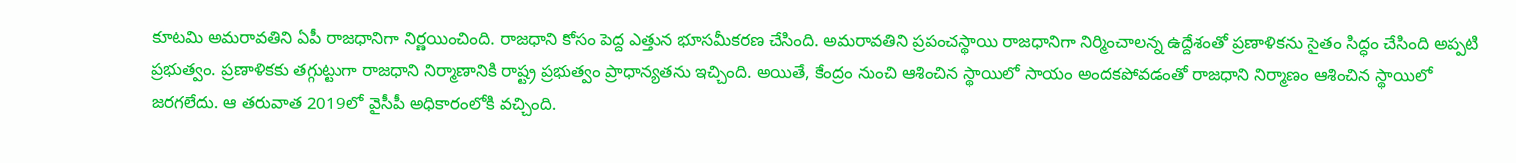కూటమి అమరావతిని ఏపీ రాజధానిగా నిర్ణయించింది. రాజధాని కోసం పెద్ద ఎత్తున భూసమీకరణ చేసింది. అమరావతిని ప్రపంచస్థాయి రాజధానిగా నిర్మించాలన్న ఉద్దేశంతో ప్రణాళికను సైతం సిద్ధం చేసింది అప్పటి ప్రభుత్వం. ప్రణాళికకు తగ్గుట్టుగా రాజధాని నిర్మాణానికి రాష్ట్ర ప్రభుత్వం ప్రాధాన్యతను ఇచ్చింది. అయితే, కేంద్రం నుంచి ఆశించిన స్థాయిలో సాయం అందకపోవడంతో రాజధాని నిర్మాణం ఆశించిన స్థాయిలో జరగలేదు. ఆ తరువాత 2019లో వైసీపీ అధికారంలోకి వచ్చింది.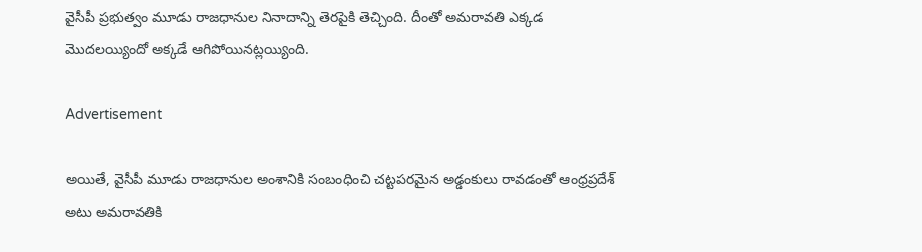వైసీపీ ప్రభుత్వం మూడు రాజధానుల నినాదాన్ని తెరపైకి తెచ్చింది. దీంతో అమరావతి ఎక్కడ మొదలయ్యిందో అక్కడే ఆగిపోయినట్లయ్యింది.

Advertisement

అయితే, వైసీపీ మూడు రాజధానుల అంశానికి సంబంధించి చట్టపరమైన అడ్డంకులు రావడంతో ఆంధ్రప్రదేశ్ అటు అమరావతికి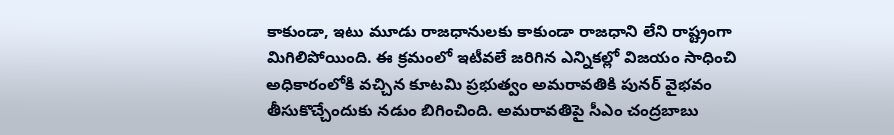కాకుండా, ఇటు మూడు రాజధానులకు కాకుండా రాజధాని లేని రాష్ట్రంగా మిగిలిపోయింది. ఈ క్రమంలో ఇటీవలే జరిగిన ఎన్నికల్లో విజయం సాధించి అధికారంలోకి వచ్చిన కూటమి ప్రభుత్వం అమరావతికి పునర్ వైభవం తీసుకొచ్చేందుకు నడుం బిగించింది. అమరావతిపై సీఎం చంద్రబాబు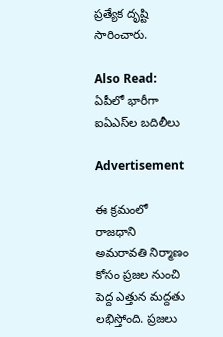ప్రత్యేక దృష్టి సారించారు.

Also Read: ఏపీలో భారీగా ఐఏఎస్‌ల బదిలీలు

Advertisement

ఈ క్రమంలో రాజధాని అమరావతి నిర్మాణం కోసం ప్రజల నుంచి పెద్ద ఎత్తున మద్దతు లభిస్తోంది. ప్రజలు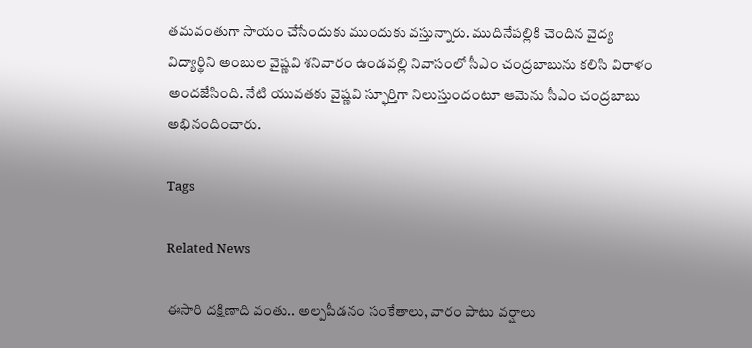తమవంతుగా సాయం చేసేందుకు ముందుకు వస్తున్నారు. ముదినేపల్లికి చెందిన వైద్య విద్యార్థిని అంబుల వైష్ణవి శనివారం ఉండవల్లి నివాసంలో సీఎం చంద్రబాబును కలిసి విరాళం అందజేసింది. నేటి యువతకు వైష్ణవి స్ఫూర్తిగా నిలుస్తుందంటూ ఆమెను సీఎం చంద్రబాబు అభినందించారు.

Tags

Related News

ఈసారి దక్షిణాది వంతు.. అల్పపీడనం సంకేతాలు, వారం పాటు వర్షాలు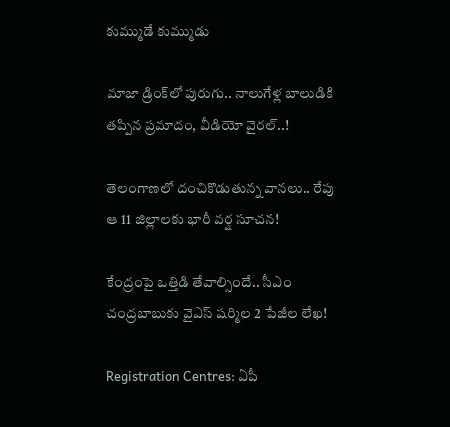కుమ్ముడే కుమ్ముడు

మాజా డ్రింక్‌లో పురుగు.. నాలుగేళ్ల బాలుడికి తప్పిన ప్రమాదం, వీడియో వైరల్..!

తెలంగాణలో దంచికొడుతున్న వానలు.. రేపు ఆ 11 జిల్లాలకు భారీ వర్ష సూచన!

కేంద్రంపై ఒత్తిడి తేవాల్సిందే.. సీఎం చంద్రబాబుకు వైఎస్ షర్మిల 2 పేజీల లేఖ!

Registration Centres: ఏపీ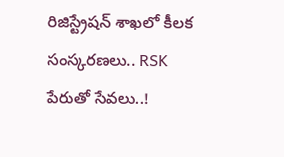రిజిస్ట్రేషన్ శాఖలో కీలక సంస్కరణలు.. RSK పేరుతో సేవలు..!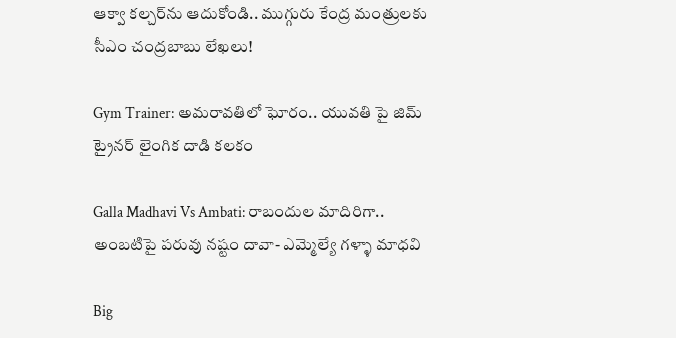ఆక్వా కల్చర్‌ను ఆదుకోండి.. ముగ్గురు కేంద్ర మంత్రులకు సీఎం చంద్రబాబు లేఖలు!

Gym Trainer: అమరావతిలో ఘోరం.. యువతి పై జిమ్ ట్రైనర్ లైంగిక దాడి కలకం

Galla Madhavi Vs Ambati: రాబందుల మాదిరిగా.. అంబటిపై పరువు నష్టం దావా- ఎమ్మెల్యే గళ్ళా మాధవి

Big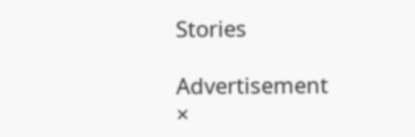Stories

Advertisement
×